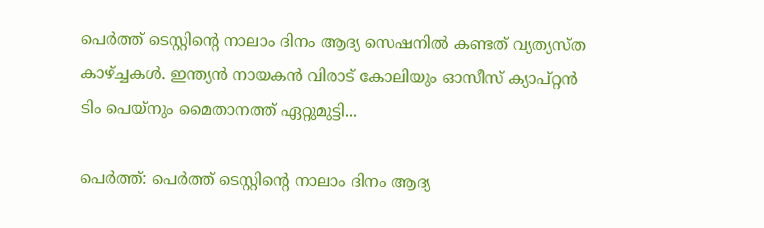പെര്‍ത്ത് ടെസ്റ്റിന്‍റെ നാലാം ദിനം ആദ്യ സെഷനില്‍ കണ്ടത് വ്യത്യസ്ത കാഴ്‌ച്ചകള്‍. ഇന്ത്യന്‍ നായകന്‍ വിരാട് കോലിയും ഓസീസ് ക്യാപ്റ്റന്‍ ടിം പെയ്നും മൈതാനത്ത് ഏറ്റുമുട്ടി...

പെര്‍ത്ത്: പെര്‍ത്ത് ടെസ്റ്റിന്‍റെ നാലാം ദിനം ആദ്യ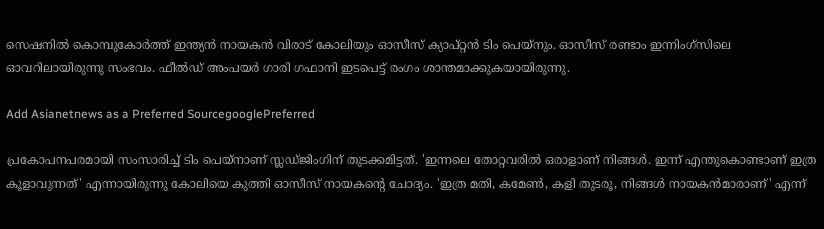സെഷനില്‍ കൊമ്പുകോര്‍ത്ത് ഇന്ത്യന്‍ നായകന്‍ വിരാട് കോലിയും ഓസീസ് ക്യാപ്റ്റന്‍ ടിം പെയ്നും. ഓസീസ് രണ്ടാം ഇന്നിംഗ്സിലെ ഓവറിലായിരുന്നു സംഭവം. ഫീല്‍ഡ് അംപയര്‍ ഗാരി ഗഫാനി ഇടപെട്ട് രംഗം ശാന്തമാക്കുകയായിരുന്നു.

Add Asianetnews as a Preferred SourcegooglePreferred

പ്രകോപനപരമായി സംസാരിച്ച് ടിം പെയ്നാണ് സ്ലഡ്‌ജിംഗിന് തുടക്കമിട്ടത്. 'ഇന്നലെ തോറ്റവരില്‍ ഒരാളാണ് നിങ്ങള്‍. ഇന്ന് എന്തുകൊണ്ടാണ് ഇത്ര കൂളാവുന്നത്' എന്നായിരുന്നു കോലിയെ കുത്തി ഓസീസ് നായകന്‍റെ ചോദ്യം. 'ഇത്ര മതി, കമേണ്‍, കളി തുടരൂ, നിങ്ങള്‍ നായകന്‍മാരാണ്' എന്ന്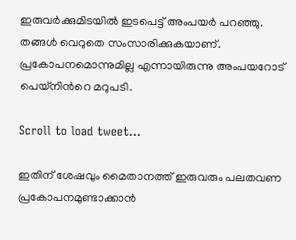ഇരുവര്‍ക്കുമിടയില്‍ ഇടപെട്ട് അംപയര്‍ പറഞ്ഞു. തങ്ങള്‍ വെറുതെ സംസാരിക്കുകയാണ്. പ്രകോപനമൊന്നുമില്ല എന്നായിരുന്നു അംപയറോട് പെയ്നിന്‍റെ മറുപടി.

Scroll to load tweet…

ഇതിന് ശേഷവും മൈതാനത്ത് ഇരുവരും പലതവണ പ്രകോപനമുണ്ടാക്കാന്‍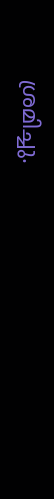ശ്രമിച്ചു.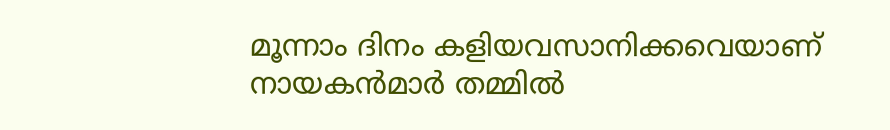മൂന്നാം ദിനം കളിയവസാനിക്കവെയാണ് നായകന്‍മാര്‍ തമ്മില്‍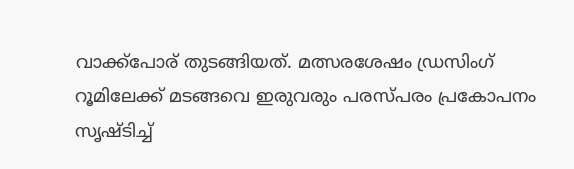വാക്ക്‌പോര് തുടങ്ങിയത്. മത്സരശേഷം ഡ്രസിംഗ് റൂമിലേക്ക് മടങ്ങവെ ഇരുവരും പരസ്‌പരം പ്രകോപനം സൃഷ്ടിച്ച്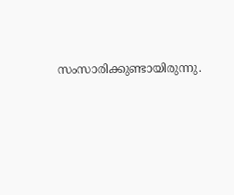സംസാരിക്കുണ്ടായിരുന്നു.